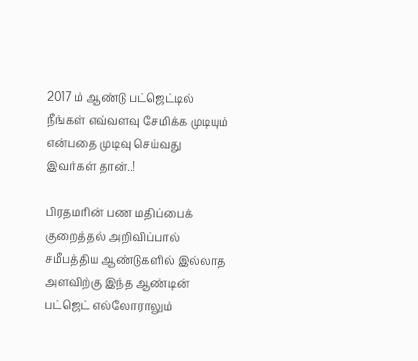2017 ம் ஆண்டு பட்ஜெட்டில் நீங்கள் எவ்வளவு சேமிக்க முடியும் என்பதை முடிவு செய்வது இவர்கள் தான்..!

பிரதமரின் பண மதிப்பைக் குறைத்தல் அறிவிப்பால் சமீபத்திய ஆண்டுகளில் இல்லாத அளவிற்கு இந்த ஆண்டின் பட்ஜெட் எல்லோராலும்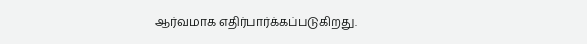ஆர்வமாக எதிர்பார்க்கப்படுகிறது.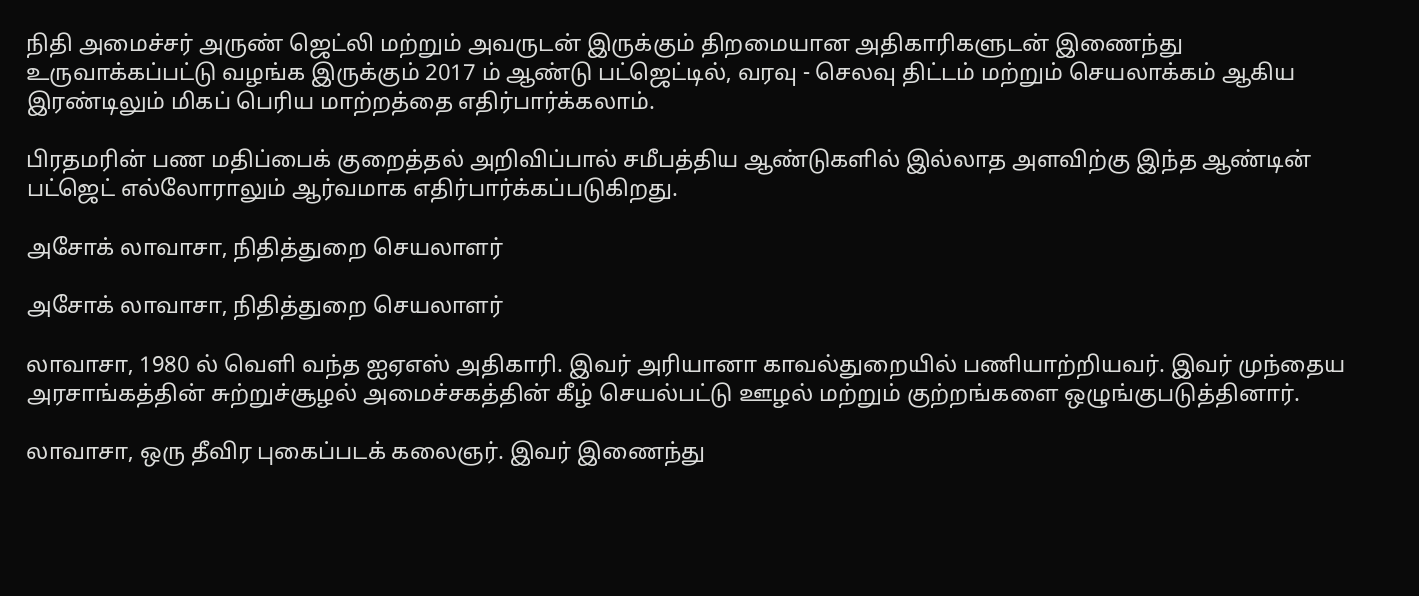நிதி அமைச்சர் அருண் ஜெட்லி மற்றும் அவருடன் இருக்கும் திறமையான அதிகாரிகளுடன் இணைந்து உருவாக்கப்பட்டு வழங்க இருக்கும் 2017 ம் ஆண்டு பட்ஜெட்டில், வரவு - செலவு திட்டம் மற்றும் செயலாக்கம் ஆகிய இரண்டிலும் மிகப் பெரிய மாற்றத்தை எதிர்பார்க்கலாம்.

பிரதமரின் பண மதிப்பைக் குறைத்தல் அறிவிப்பால் சமீபத்திய ஆண்டுகளில் இல்லாத அளவிற்கு இந்த ஆண்டின் பட்ஜெட் எல்லோராலும் ஆர்வமாக எதிர்பார்க்கப்படுகிறது.

அசோக் லாவாசா, நிதித்துறை செயலாளர்

அசோக் லாவாசா, நிதித்துறை செயலாளர்

லாவாசா, 1980 ல் வெளி வந்த ஐஏஎஸ் அதிகாரி. இவர் அரியானா காவல்துறையில் பணியாற்றியவர். இவர் முந்தைய அரசாங்கத்தின் சுற்றுச்சூழல் அமைச்சகத்தின் கீழ் செயல்பட்டு ஊழல் மற்றும் குற்றங்களை ஒழுங்குபடுத்தினார்.

லாவாசா, ஒரு தீவிர புகைப்படக் கலைஞர். இவர் இணைந்து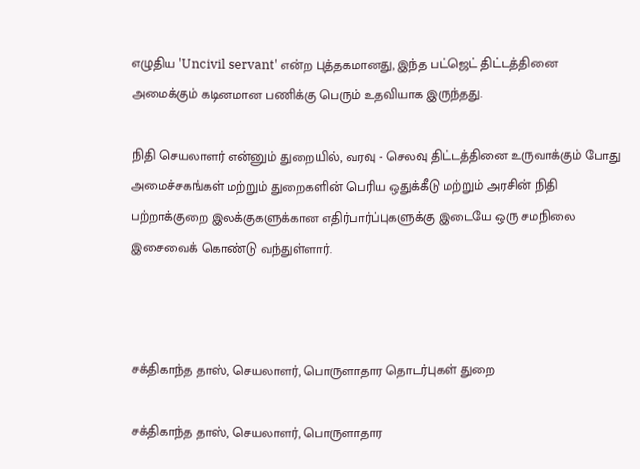எழுதிய 'Uncivil servant' என்ற புத்தகமானது, இந்த பட்ஜெட் திட்டத்தினை அமைக்கும் கடினமான பணிக்கு பெரும் உதவியாக இருந்தது.

நிதி செயலாளர் என்னும் துறையில், வரவு - செலவு திட்டத்தினை உருவாக்கும் போது அமைச்சகங்கள் மற்றும் துறைகளின் பெரிய ஒதுக்கீடு மற்றும் அரசின் நிதி பற்றாக்குறை இலக்குகளுக்கான எதிர்பார்ப்புகளுக்கு இடையே ஒரு சமநிலை இசைவைக் கொண்டு வந்துள்ளார்.



சக்திகாந்த தாஸ், செயலாளர், பொருளாதார தொடர்புகள் துறை

சக்திகாந்த தாஸ், செயலாளர், பொருளாதார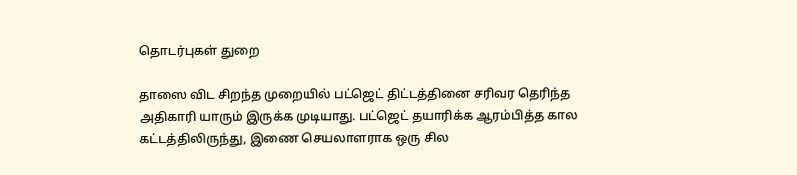தொடர்புகள் துறை

தாஸை விட சிறந்த முறையில் பட்ஜெட் திட்டத்தினை சரிவர தெரிந்த அதிகாரி யாரும் இருக்க முடியாது. பட்ஜெட் தயாரிக்க ஆரம்பித்த கால கட்டத்திலிருந்து, இணை செயலாளராக ஒரு சில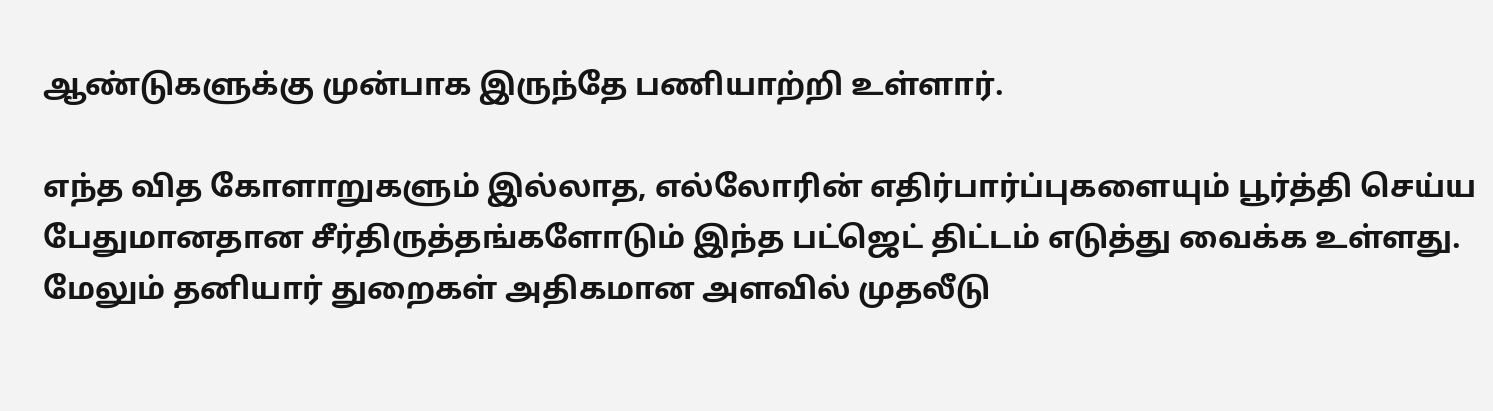ஆண்டுகளுக்கு முன்பாக இருந்தே பணியாற்றி உள்ளார்.

எந்த வித கோளாறுகளும் இல்லாத, எல்லோரின் எதிர்பார்ப்புகளையும் பூர்த்தி செய்ய பேதுமானதான சீர்திருத்தங்களோடும் இந்த பட்ஜெட் திட்டம் எடுத்து வைக்க உள்ளது. மேலும் தனியார் துறைகள் அதிகமான அளவில் முதலீடு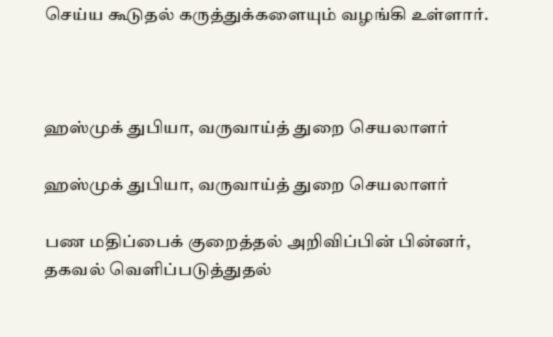செய்ய கூடுதல் கருத்துக்களையும் வழங்கி உள்ளார்.



ஹஸ்முக் துபியா, வருவாய்த் துறை செயலாளர்

ஹஸ்முக் துபியா, வருவாய்த் துறை செயலாளர்

பண மதிப்பைக் குறைத்தல் அறிவிப்பின் பின்னர், தகவல் வெளிப்படுத்துதல்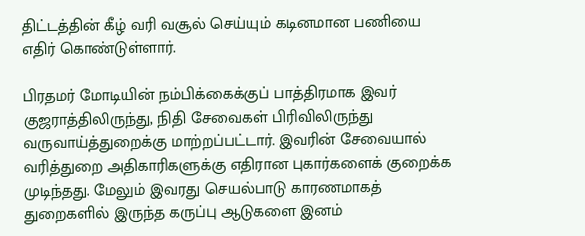திட்டத்தின் கீழ் வரி வசூல் செய்யும் கடினமான பணியை எதிர் கொண்டுள்ளார்.

பிரதமர் மோடியின் நம்பிக்கைக்குப் பாத்திரமாக இவர் குஜராத்திலிருந்து, நிதி சேவைகள் பிரிவிலிருந்து வருவாய்த்துறைக்கு மாற்றப்பட்டார். இவரின் சேவையால் வரித்துறை அதிகாரிகளுக்கு எதிரான புகார்களைக் குறைக்க முடிந்தது. மேலும் இவரது செயல்பாடு காரணமாகத் துறைகளில் இருந்த கருப்பு ஆடுகளை இனம்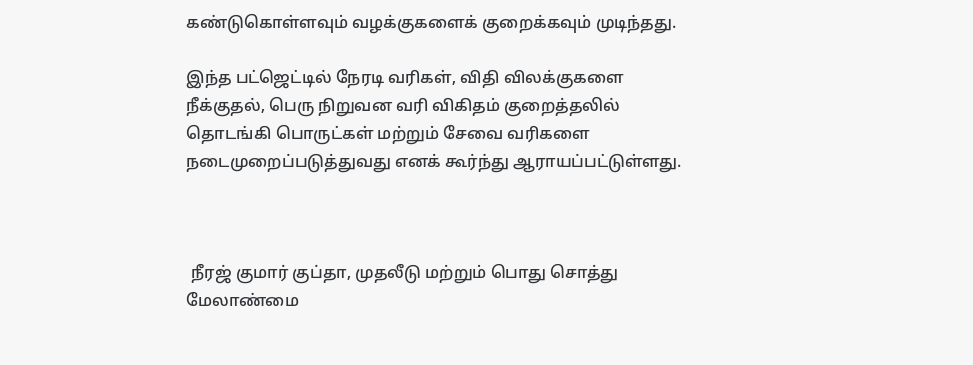கண்டுகொள்ளவும் வழக்குகளைக் குறைக்கவும் முடிந்தது.

இந்த பட்ஜெட்டில் நேரடி வரிகள், விதி விலக்குகளை நீக்குதல், பெரு நிறுவன வரி விகிதம் குறைத்தலில் தொடங்கி பொருட்கள் மற்றும் சேவை வரிகளை நடைமுறைப்படுத்துவது எனக் கூர்ந்து ஆராயப்பட்டுள்ளது.



 நீரஜ் குமார் குப்தா, முதலீடு மற்றும் பொது சொத்து மேலாண்மை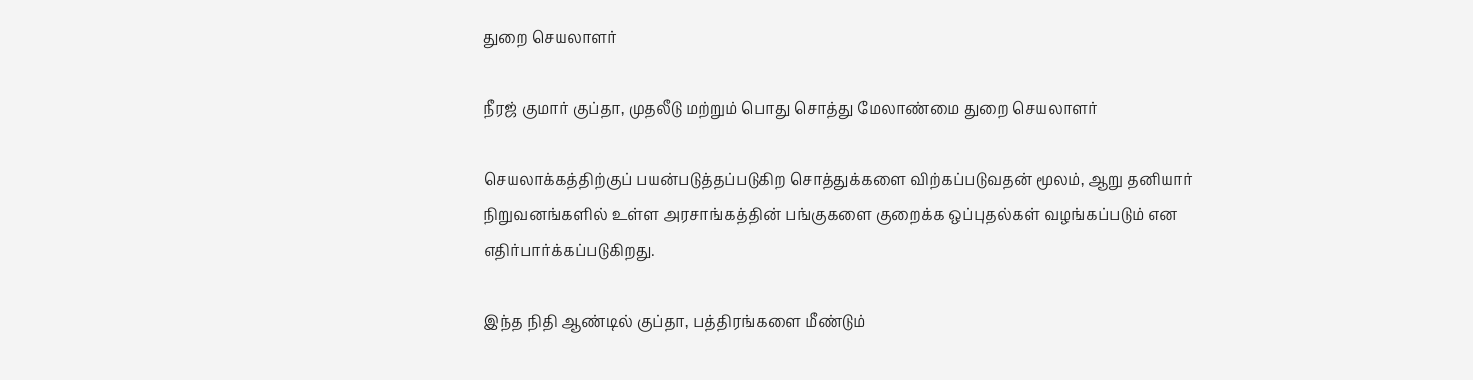துறை செயலாளர்

நீரஜ் குமார் குப்தா, முதலீடு மற்றும் பொது சொத்து மேலாண்மை துறை செயலாளர்

செயலாக்கத்திற்குப் பயன்படுத்தப்படுகிற சொத்துக்களை விற்கப்படுவதன் மூலம், ஆறு தனியார் நிறுவனங்களில் உள்ள அரசாங்கத்தின் பங்குகளை குறைக்க ஒப்புதல்கள் வழங்கப்படும் என எதிர்பார்க்கப்படுகிறது.

இந்த நிதி ஆண்டில் குப்தா, பத்திரங்களை மீண்டும்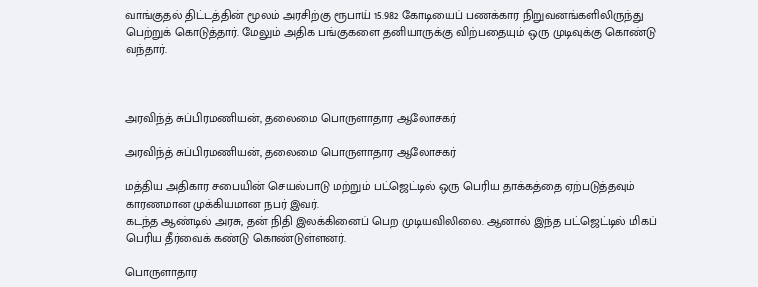வாங்குதல் திட்டத்தின் மூலம் அரசிற்கு ரூபாய் 15.982 கோடியைப் பணக்கார நிறுவனங்களிலிருந்து பெற்றுக் கொடுத்தார். மேலும் அதிக பங்குகளை தனியாருக்கு விற்பதையும் ஒரு முடிவுக்கு கொண்டு வந்தார்.



அரவிந்த் சுப்பிரமணியன், தலைமை பொருளாதார ஆலோசகர்

அரவிந்த் சுப்பிரமணியன், தலைமை பொருளாதார ஆலோசகர்

மத்திய அதிகார சபையின் செயல்பாடு மற்றும் பட்ஜெட்டில் ஒரு பெரிய தாக்கத்தை ஏற்படுத்தவும் காரணமான முக்கியமான நபர் இவர்.
கடந்த ஆண்டில் அரசு, தன் நிதி இலக்கினைப் பெற முடியவிலிலை. ஆனால் இந்த பட்ஜெட்டில் மிகப் பெரிய தீர்வைக் கண்டு கொண்டுள்ளனர்.

பொருளாதார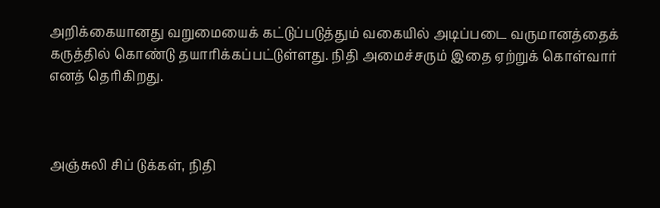அறிக்கையானது வறுமையைக் கட்டுப்படுத்தும் வகையில் அடிப்படை வருமானத்தைக் கருத்தில் கொண்டு தயாரிக்கப்பட்டுள்ளது. நிதி அமைச்சரும் இதை ஏற்றுக் கொள்வார் எனத் தெரிகிறது.



அஞ்சுலி சிப் டுக்கள், நிதி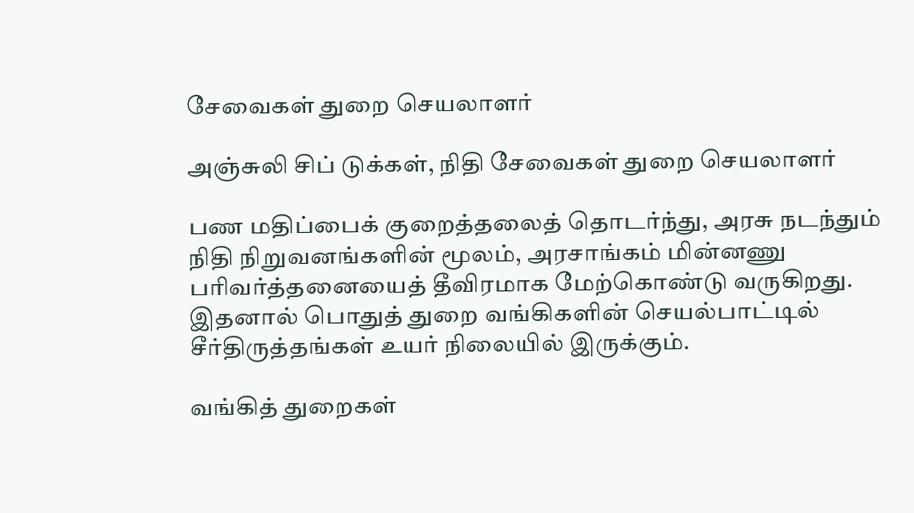சேவைகள் துறை செயலாளர்

அஞ்சுலி சிப் டுக்கள், நிதி சேவைகள் துறை செயலாளர்

பண மதிப்பைக் குறைத்தலைத் தொடர்ந்து, அரசு நடந்தும் நிதி நிறுவனங்களின் மூலம், அரசாங்கம் மின்னணு பரிவர்த்தனையைத் தீவிரமாக மேற்கொண்டு வருகிறது. இதனால் பொதுத் துறை வங்கிகளின் செயல்பாட்டில் சீர்திருத்தங்கள் உயர் நிலையில் இருக்கும்.

வங்கித் துறைகள்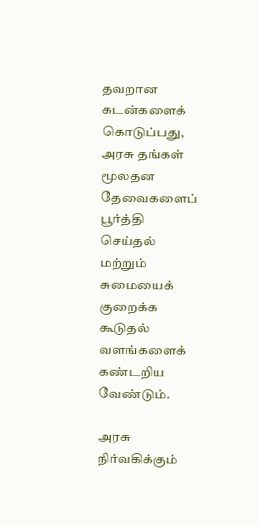தவறான கடன்களைக் கொடுப்பது, அரசு தங்கள் மூலதன தேவைகளைப் பூர்த்தி செய்தல் மற்றும் சுமையைக் குறைக்க கூடுதல் வளங்களைக் கண்டறிய வேண்டும்.

அரசு நிர்வகிக்கும்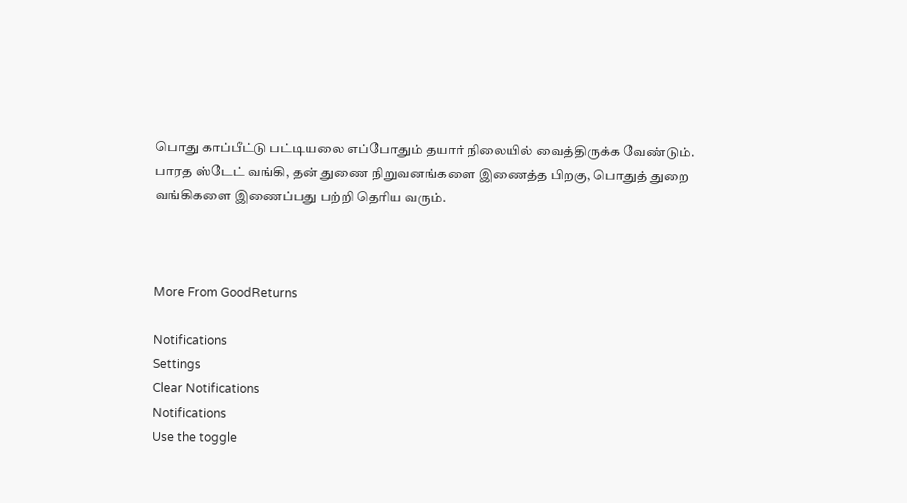பொது காப்பீட்டு பட்டியலை எப்போதும் தயார் நிலையில் வைத்திருக்க வேண்டும். பாரத ஸ்டேட் வங்கி, தன் துணை நிறுவனங்களை இணைத்த பிறகு, பொதுத் துறை வங்கிகளை இணைப்பது பற்றி தெரிய வரும்.



More From GoodReturns

Notifications
Settings
Clear Notifications
Notifications
Use the toggle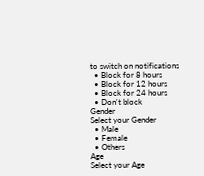to switch on notifications
  • Block for 8 hours
  • Block for 12 hours
  • Block for 24 hours
  • Don't block
Gender
Select your Gender
  • Male
  • Female
  • Others
Age
Select your Age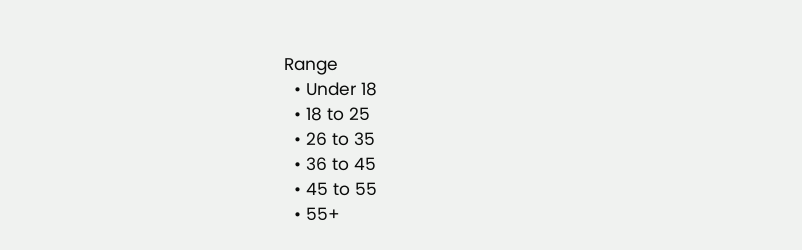Range
  • Under 18
  • 18 to 25
  • 26 to 35
  • 36 to 45
  • 45 to 55
  • 55+